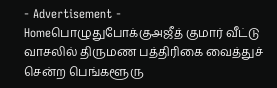- Advertisement -
Homeபொழுதுபோக்குஅஜீத் குமார் வீட்டு வாசலில் திருமண பத்திரிகை வைத்துச் சென்ற பெங்களூரு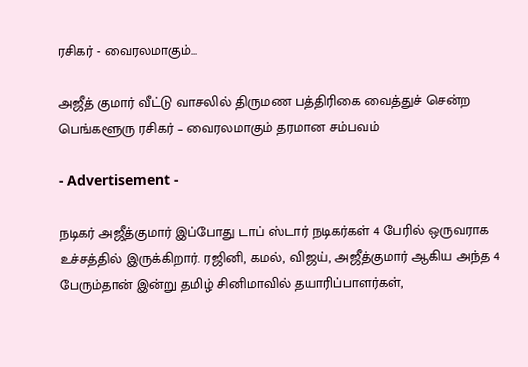ரசிகர் - வைரலமாகும்...

அஜீத் குமார் வீட்டு வாசலில் திருமண பத்திரிகை வைத்துச் சென்ற பெங்களூரு ரசிகர் – வைரலமாகும் தரமான சம்பவம்

- Advertisement -

நடிகர் அஜீத்குமார் இப்போது டாப் ஸ்டார் நடிகர்கள் 4 பேரில் ஒருவராக உச்சத்தில் இருக்கிறார். ரஜினி, கமல், விஜய், அஜீத்குமார் ஆகிய அந்த 4 பேரும்தான் இன்று தமிழ் சினிமாவில் தயாரிப்பாளர்கள்,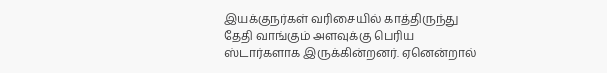இயக்குநர்கள் வரிசையில் காத்திருந்து தேதி வாங்கும் அளவுக்கு பெரிய ஸ்டார்களாக இருக்கின்றனர். ஏனென்றால்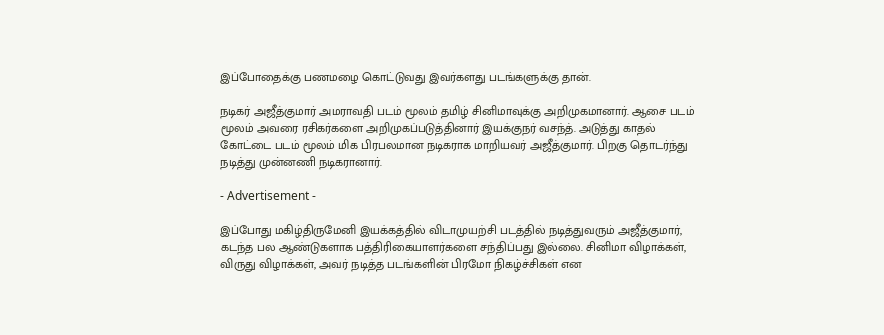இப்போதைக்கு பணமழை கொட்டுவது இவர்களது படங்களுக்கு தான்.

நடிகர் அஜீத்குமார் அமராவதி படம் மூலம் தமிழ் சினிமாவுக்கு அறிமுகமானார். ஆசை படம் மூலம் அவரை ரசிகர்களை அறிமுகப்படுத்தினார் இயக்குநர் வசந்த். அடுத்து காதல் கோட்டை படம் மூலம் மிக பிரபலமான நடிகராக மாறியவர் அஜீத்குமார். பிறகு தொடர்ந்து நடித்து முன்னணி நடிகரானார்.

- Advertisement -

இப்போது மகிழ்திருமேனி இயக்கத்தில் விடாமுயற்சி படத்தில் நடித்துவரும் அஜீத்குமார், கடந்த பல ஆண்டுகளாக பத்திரிகையாளர்களை சந்திப்பது இல்லை. சினிமா விழாக்கள், விருது விழாக்கள், அவர் நடித்த படங்களின் பிரமோ நிகழ்ச்சிகள் என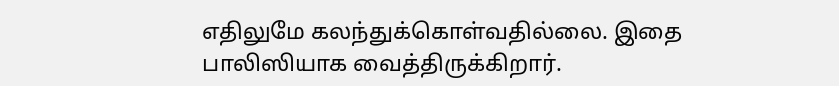எதிலுமே கலந்துக்கொள்வதில்லை. இதை பாலிஸியாக வைத்திருக்கிறார்.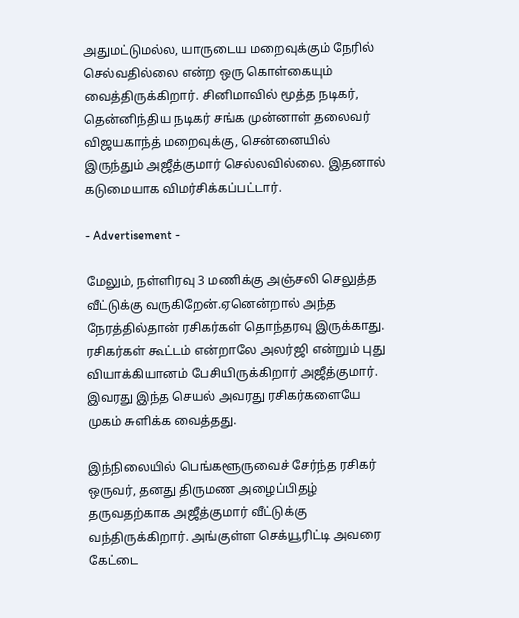அதுமட்டுமல்ல, யாருடைய மறைவுக்கும் நேரில் செல்வதில்லை என்ற ஒரு கொள்கையும் வைத்திருக்கிறார். சினிமாவில் மூத்த நடிகர், தென்னிந்திய நடிகர் சங்க முன்னாள் தலைவர் விஜயகாந்த் மறைவுக்கு, சென்னையில் இருந்தும் அஜீத்குமார் செல்லவில்லை. இதனால் கடுமையாக விமர்சிக்கப்பட்டார்.

- Advertisement -

மேலும், நள்ளிரவு 3 மணிக்கு அஞ்சலி செலுத்த வீட்டுக்கு வருகிறேன்.ஏனென்றால் அந்த நேரத்தில்தான் ரசிகர்கள் தொந்தரவு இருக்காது. ரசிகர்கள் கூட்டம் என்றாலே அலர்ஜி என்றும் புது வியாக்கியானம் பேசியிருக்கிறார் அஜீத்குமார். இவரது இந்த செயல் அவரது ரசிகர்களையே முகம் சுளிக்க வைத்தது.

இந்நிலையில் பெங்களூருவைச் சேர்ந்த ரசிகர் ஒருவர், தனது திருமண அழைப்பிதழ் தருவதற்காக அஜீத்குமார் வீட்டுக்கு வந்திருக்கிறார். அங்குள்ள செக்யூரிட்டி அவரை கேட்டை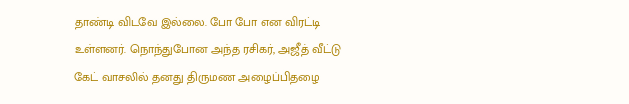தாண்டி விடவே இல்லை. போ போ என விரட்டி உள்ளனர். நொந்துபோன அந்த ரசிகர், அஜீத் வீட்டு கேட் வாசலில் தனது திருமண அழைப்பிதழை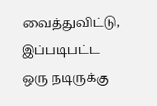வைத்துவிட்டு, இப்படிபட்ட ஒரு நடிருக்கு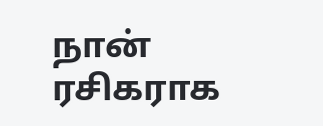நான் ரசிகராக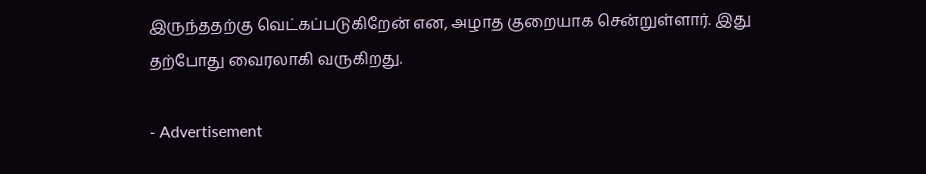இருந்ததற்கு வெட்கப்படுகிறேன் என, அழாத குறையாக சென்றுள்ளார். இது தற்போது வைரலாகி வருகிறது.

- Advertisement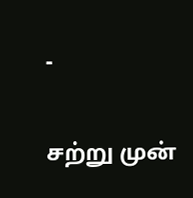-

சற்று முன்